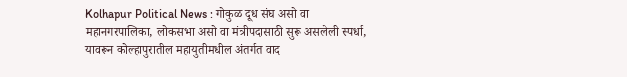Kolhapur Political News : गोकुळ दूध संघ असो वा महानगरपालिका, लोकसभा असो वा मंत्रीपदासाठी सुरू असलेली स्पर्धा, यावरून कोल्हापुरातील महायुतीमधील अंतर्गत वाद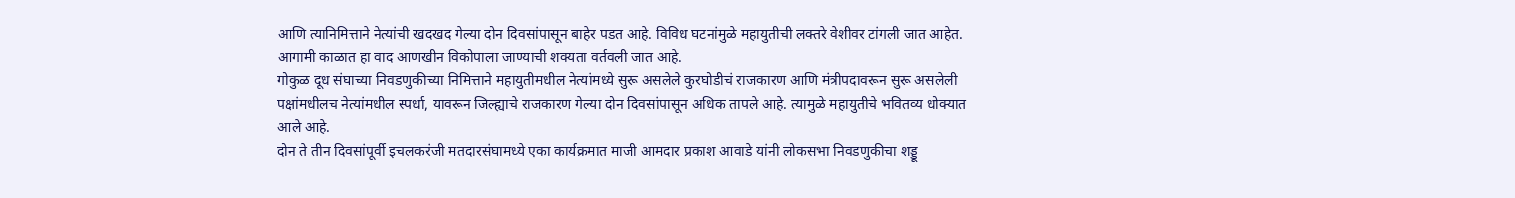आणि त्यानिमित्ताने नेत्यांची खदखद गेल्या दोन दिवसांपासून बाहेर पडत आहे. विविध घटनांमुळे महायुतीची लक्तरे वेशीवर टांगली जात आहेत. आगामी काळात हा वाद आणखीन विकोपाला जाण्याची शक्यता वर्तवली जात आहे.
गोकुळ दूध संघाच्या निवडणुकीच्या निमित्ताने महायुतीमधील नेत्यांमध्ये सुरू असलेले कुरघोडीचं राजकारण आणि मंत्रीपदावरून सुरू असलेली पक्षांमधीलच नेत्यांमधील स्पर्धा, यावरून जिल्ह्याचे राजकारण गेल्या दोन दिवसांपासून अधिक तापले आहे. त्यामुळे महायुतीचे भवितव्य धोक्यात आले आहे.
दोन ते तीन दिवसांपूर्वी इचलकरंजी मतदारसंघामध्ये एका कार्यक्रमात माजी आमदार प्रकाश आवाडे यांनी लोकसभा निवडणुकीचा शड्डू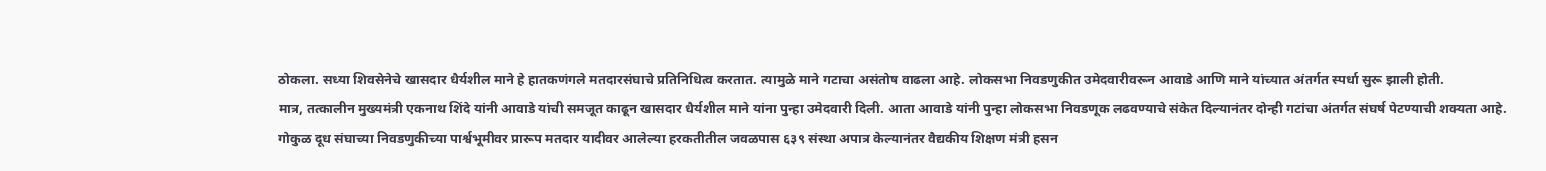ठोकला. सध्या शिवसेनेचे खासदार धैर्यशील माने हे हातकणंगले मतदारसंघाचे प्रतिनिधित्व करतात. त्यामुळे माने गटाचा असंतोष वाढला आहे. लोकसभा निवडणुकीत उमेदवारीवरून आवाडे आणि माने यांच्यात अंतर्गत स्पर्धा सुरू झाली होती.
मात्र, तत्कालीन मुख्यमंत्री एकनाथ शिंदे यांनी आवाडे यांची समजूत काढून खासदार धैर्यशील माने यांना पुन्हा उमेदवारी दिली. आता आवाडे यांनी पुन्हा लोकसभा निवडणूक लढवण्याचे संकेत दिल्यानंतर दोन्ही गटांचा अंतर्गत संघर्ष पेटण्याची शक्यता आहे.
गोकुळ दूध संघाच्या निवडणुकीच्या पार्श्वभूमीवर प्रारूप मतदार यादीवर आलेल्या हरकतीतील जवळपास ६३९ संस्था अपात्र केल्यानंतर वैद्यकीय शिक्षण मंत्री हसन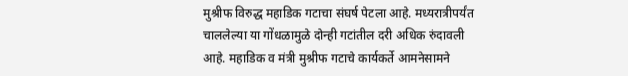मुश्रीफ विरुद्ध महाडिक गटाचा संघर्ष पेटला आहे. मध्यरात्रीपर्यंत चाललेल्या या गोंधळामुळे दोन्ही गटांतील दरी अधिक रुंदावली आहे. महाडिक व मंत्री मुश्रीफ गटाचे कार्यकर्ते आमनेसामने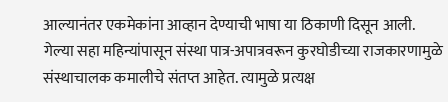आल्यानंतर एकमेकांना आव्हान देण्याची भाषा या ठिकाणी दिसून आली.
गेल्या सहा महिन्यांपासून संस्था पात्र-अपात्रवरून कुरघोडीच्या राजकारणामुळे संस्थाचालक कमालीचे संतप्त आहेत. त्यामुळे प्रत्यक्ष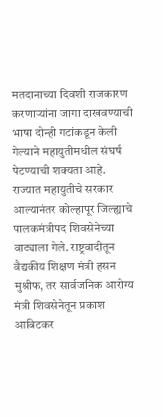मतदानाच्या दिवशी राजकारण करणाऱ्यांना जागा दाखवण्याची भाषा दोन्ही गटांकडून केली गेल्याने महायुतीमधील संघर्ष पेटण्याची शक्यता आहे.
राज्यात महायुतीचे सरकार आल्यानंतर कोल्हापूर जिल्ह्याचे पालकमंत्रीपद शिवसेनेच्या वाट्याला गेले. राष्ट्रवादीतून वैद्यकीय शिक्षण मंत्री हसन मुश्रीफ, तर सार्वजनिक आरोग्य मंत्री शिवसेनेतून प्रकाश आबिटकर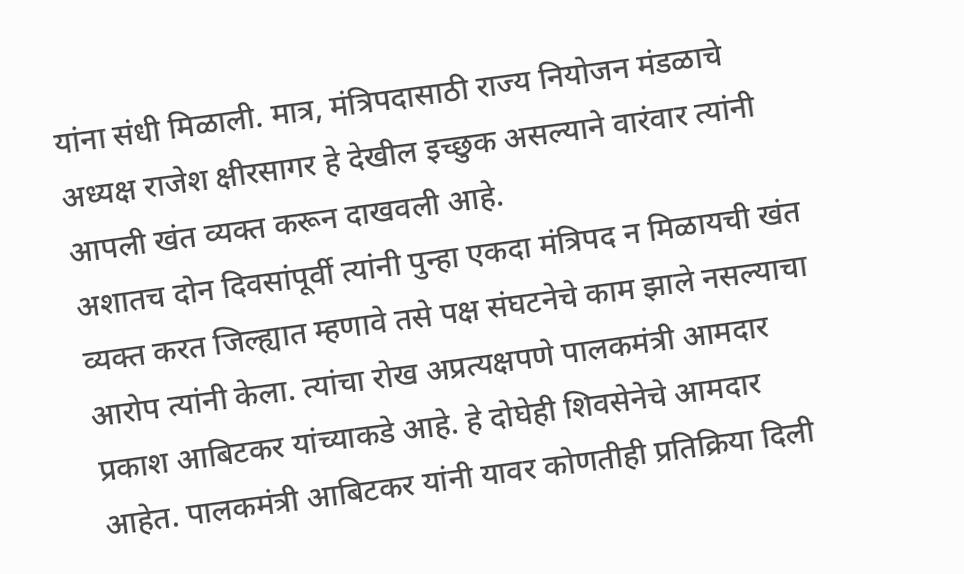यांना संधी मिळाली. मात्र, मंत्रिपदासाठी राज्य नियोजन मंडळाचे अध्यक्ष राजेश क्षीरसागर हे देखील इच्छुक असल्याने वारंवार त्यांनी आपली खंत व्यक्त करून दाखवली आहे.
अशातच दोन दिवसांपूर्वी त्यांनी पुन्हा एकदा मंत्रिपद न मिळायची खंत व्यक्त करत जिल्ह्यात म्हणावे तसे पक्ष संघटनेचे काम झाले नसल्याचा आरोप त्यांनी केला. त्यांचा रोख अप्रत्यक्षपणे पालकमंत्री आमदार प्रकाश आबिटकर यांच्याकडे आहे. हे दोघेही शिवसेनेचे आमदार आहेत. पालकमंत्री आबिटकर यांनी यावर कोणतीही प्रतिक्रिया दिली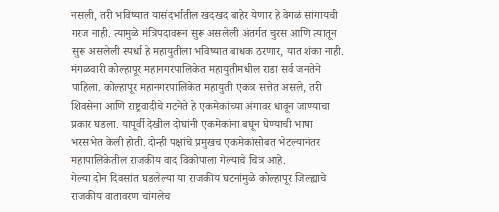नसली, तरी भविष्यात यासंदर्भातील खदखद बाहेर येणार हे वेगळं सांगायची गरज नाही. त्यामुळे मंत्रिपदावरून सुरू असलेली अंतर्गत चुरस आणि त्यातून सुरू असलेली स्पर्धा हे महायुतीला भविष्यात बाधक ठरणार, यात शंका नाही.
मंगळवारी कोल्हापूर महानगरपालिकेत महायुतीमधील राडा सर्व जनतेने पाहिला. कोल्हापूर महानगरपालिकेत महायुती एकत्र सत्तेत असले, तरी शिवसेना आणि राष्ट्रवादीचे गटनेते हे एकमेकांच्या अंगावर धावून जाण्याचा प्रकार घडला. यापूर्वी देखील दोघांनी एकमेकांना बघून घेण्याची भाषा भरसभेत केली होती. दोन्ही पक्षांचे प्रमुखच एकमेकांसोबत भेटल्यानंतर महापालिकेतील राजकीय वाद विकोपाला गेल्याचे चित्र आहे.
गेल्या दोन दिवसांत घडलेल्या या राजकीय घटनांमुळे कोल्हापूर जिल्ह्याचे राजकीय वातावरण चांगलेच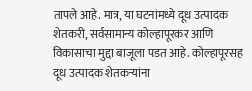तापले आहे. मात्र, या घटनांमध्ये दूध उत्पादक शेतकरी, सर्वसामान्य कोल्हापूरकर आणि विकासाचा मुद्दा बाजूला पडत आहे. कोल्हापूरसह दूध उत्पादक शेतकऱ्यांना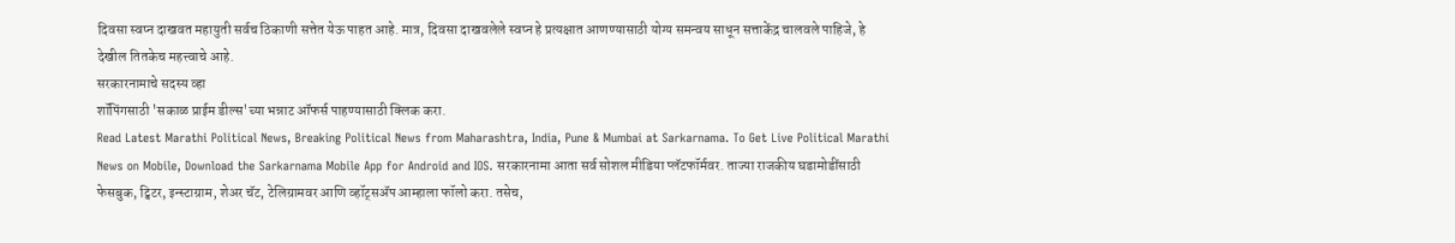दिवसा स्वप्न दाखवत महायुती सर्वच ठिकाणी सत्तेत येऊ पाहत आहे. मात्र, दिवसा दाखवलेले स्वप्न हे प्रत्यक्षात आणण्यासाठी योग्य समन्वय साधून सत्ताकेंद्र चालवले पाहिजे, हे देखील तितकेच महत्त्वाचे आहे.
सरकारनामाचे सदस्य व्हा
शॉपिंगसाठी 'सकाळ प्राईम डील्स'च्या भन्नाट ऑफर्स पाहण्यासाठी क्लिक करा.
Read Latest Marathi Political News, Breaking Political News from Maharashtra, India, Pune & Mumbai at Sarkarnama. To Get Live Political Marathi News on Mobile, Download the Sarkarnama Mobile App for Android and IOS. सरकारनामा आता सर्व सोशल मीडिया प्लॅटफॉर्मवर. ताज्या राजकीय घडामोडींसाठी फेसबुक, ट्विटर, इन्स्टाग्राम, शेअर चॅट, टेलिग्रामवर आणि व्हॉट्सॲप आम्हाला फॉलो करा. तसेच,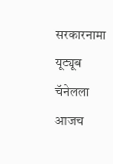सरकारनामा यूट्यूब चॅनेलला आजच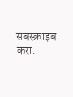सबस्क्राइब करा.